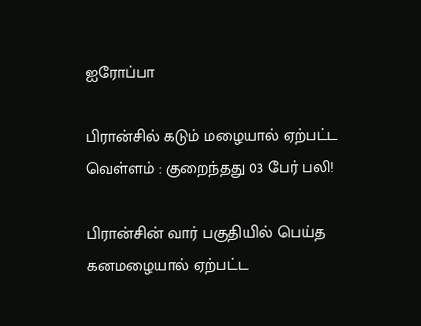ஐரோப்பா

பிரான்சில் கடும் மழையால் ஏற்பட்ட வெள்ளம் : குறைந்தது 03 பேர் பலி!

பிரான்சின் வார் பகுதியில் பெய்த கனமழையால் ஏற்பட்ட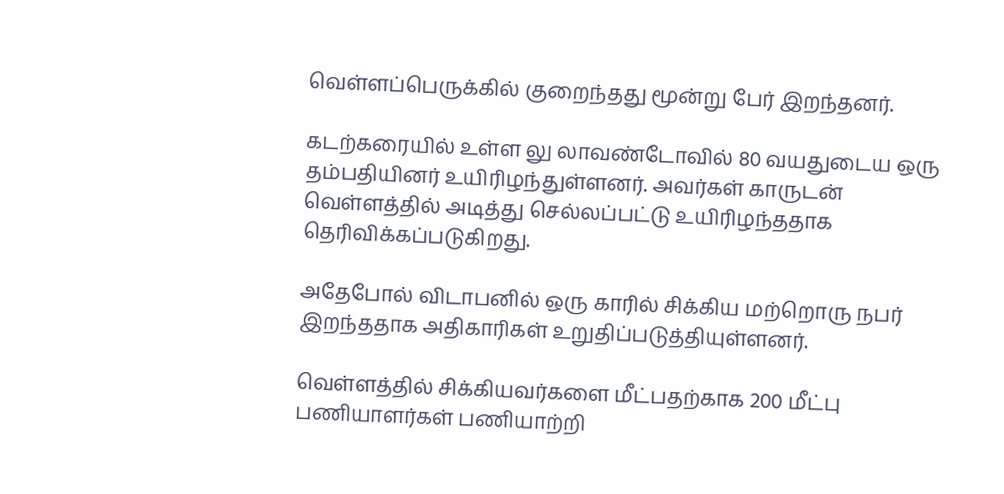வெள்ளப்பெருக்கில் குறைந்தது மூன்று பேர் இறந்தனர்.

கடற்கரையில் உள்ள லு லாவண்டோவில் 80 வயதுடைய ஒரு தம்பதியினர் உயிரிழந்துள்ளனர். அவர்கள் காருடன் வெள்ளத்தில் அடித்து செல்லப்பட்டு உயிரிழந்ததாக தெரிவிக்கப்படுகிறது.

அதேபோல் விடாபனில் ஒரு காரில் சிக்கிய மற்றொரு நபர் இறந்ததாக அதிகாரிகள் உறுதிப்படுத்தியுள்ளனர்.

வெள்ளத்தில் சிக்கியவர்களை மீட்பதற்காக 200 மீட்பு பணியாளர்கள் பணியாற்றி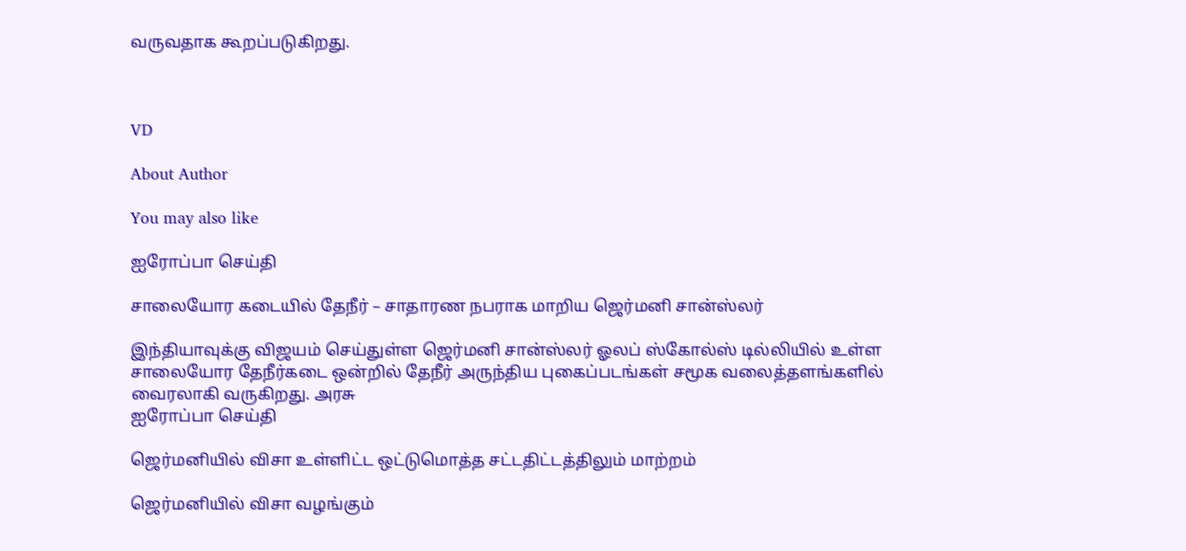வருவதாக கூறப்படுகிறது.



VD

About Author

You may also like

ஐரோப்பா செய்தி

சாலையோர கடையில் தேநீர் – சாதாரண நபராக மாறிய ஜெர்மனி சான்ஸ்லர்

இந்தியாவுக்கு விஜயம் செய்துள்ள ஜெர்மனி சான்ஸ்லர் ஓலப் ஸ்கோல்ஸ் டில்லியில் உள்ள சாலையோர தேநீர்கடை ஒன்றில் தேநீர் அருந்திய புகைப்படங்கள் சமூக வலைத்தளங்களில் வைரலாகி வருகிறது. அரசு
ஐரோப்பா செய்தி

ஜெர்மனியில் விசா உள்ளிட்ட ஒட்டுமொத்த சட்டதிட்டத்திலும் மாற்றம்

ஜெர்மனியில் விசா வழங்கும்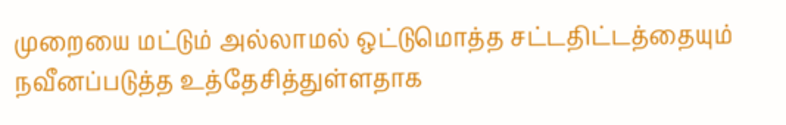முறையை மட்டும் அல்லாமல் ஒட்டுமொத்த சட்டதிட்டத்தையும் நவீனப்படுத்த உத்தேசித்துள்ளதாக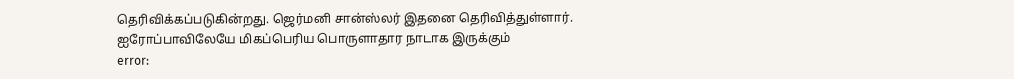தெரிவிக்கப்படுகின்றது. ஜெர்மனி சான்ஸ்லர் இதனை தெரிவித்துள்ளார். ஐரோப்பாவிலேயே மிகப்பெரிய பொருளாதார நாடாக இருக்கும்
error: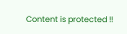Content is protected !!